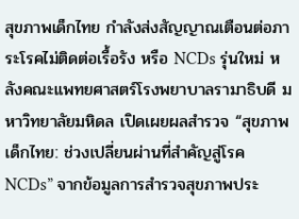สุขภาพเด็กไทย กำลังส่งสัญญาณเตือนต่อภาระโรคไม่ติดต่อเรื้อรัง หรือ NCDs รุ่นใหม่ หลังคณะแพทยศาสตร์โรงพยาบาลรามาธิบดี มหาวิทยาลัยมหิดล เปิดเผยผลสำรวจ “สุขภาพเด็กไทย: ช่วงเปลี่ยนผ่านที่สำคัญสู่โรค NCDs” จากข้อมูลการสำรวจสุขภาพประ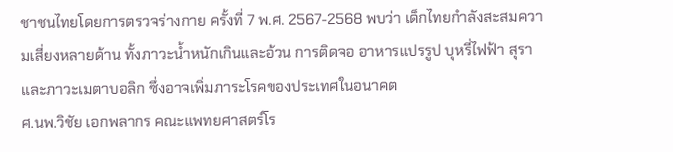ชาชนไทยโดยการตรวจร่างกาย ครั้งที่ 7 พ.ศ. 2567-2568 พบว่า เด็กไทยกำลังสะสมความเสี่ยงหลายด้าน ทั้งภาวะน้ำหนักเกินและอ้วน การติดจอ อาหารแปรรูป บุหรี่ไฟฟ้า สุรา และภาวะเมตาบอลิก ซึ่งอาจเพิ่มภาระโรคของประเทศในอนาคต
ศ.นพ.วิชัย เอกพลากร คณะแพทยศาสตร์โร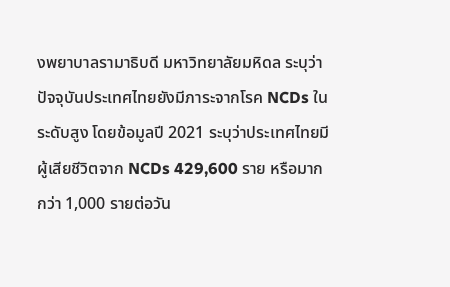งพยาบาลรามาธิบดี มหาวิทยาลัยมหิดล ระบุว่า ปัจจุบันประเทศไทยยังมีภาระจากโรค NCDs ในระดับสูง โดยข้อมูลปี 2021 ระบุว่าประเทศไทยมีผู้เสียชีวิตจาก NCDs 429,600 ราย หรือมากกว่า 1,000 รายต่อวัน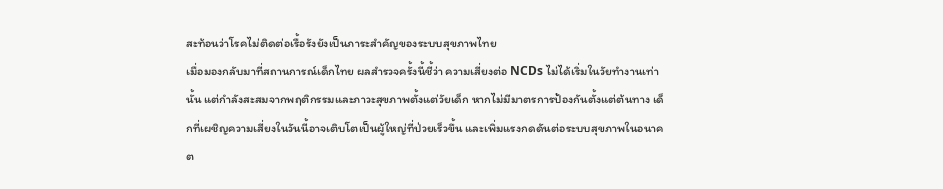สะท้อนว่าโรคไม่ติดต่อเรื้อรังยังเป็นภาระสำคัญของระบบสุขภาพไทย
เมื่อมองกลับมาที่สถานการณ์เด็กไทย ผลสำรวจครั้งนี้ชี้ว่า ความเสี่ยงต่อ NCDs ไม่ได้เริ่มในวัยทำงานเท่านั้น แต่กำลังสะสมจากพฤติกรรมและภาวะสุขภาพตั้งแต่วัยเด็ก หากไม่มีมาตรการป้องกันตั้งแต่ต้นทาง เด็กที่เผชิญความเสี่ยงในวันนี้อาจเติบโตเป็นผู้ใหญ่ที่ป่วยเร็วขึ้น และเพิ่มแรงกดดันต่อระบบสุขภาพในอนาคต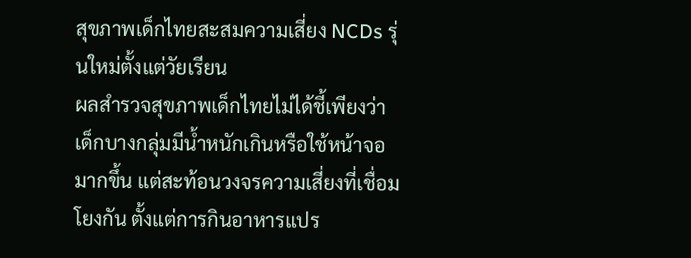สุขภาพเด็กไทยสะสมความเสี่ยง NCDs รุ่นใหม่ตั้งแต่วัยเรียน
ผลสำรวจสุขภาพเด็กไทยไม่ได้ชี้เพียงว่าเด็กบางกลุ่มมีน้ำหนักเกินหรือใช้หน้าจอมากขึ้น แต่สะท้อนวงจรความเสี่ยงที่เชื่อมโยงกัน ตั้งแต่การกินอาหารแปร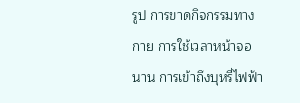รูป การขาดกิจกรรมทางกาย การใช้เวลาหน้าจอนาน การเข้าถึงบุหรี่ไฟฟ้า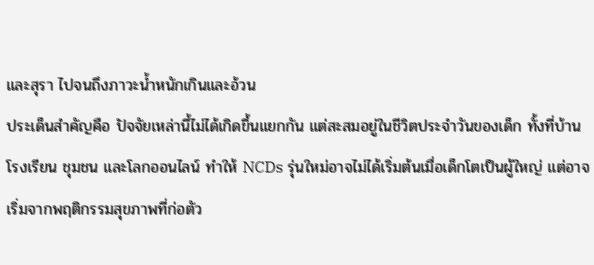และสุรา ไปจนถึงภาวะน้ำหนักเกินและอ้วน
ประเด็นสำคัญคือ ปัจจัยเหล่านี้ไม่ได้เกิดขึ้นแยกกัน แต่สะสมอยู่ในชีวิตประจำวันของเด็ก ทั้งที่บ้าน โรงเรียน ชุมชน และโลกออนไลน์ ทำให้ NCDs รุ่นใหม่อาจไม่ได้เริ่มต้นเมื่อเด็กโตเป็นผู้ใหญ่ แต่อาจเริ่มจากพฤติกรรมสุขภาพที่ก่อตัว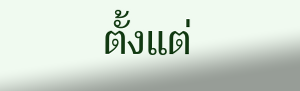ตั้งแต่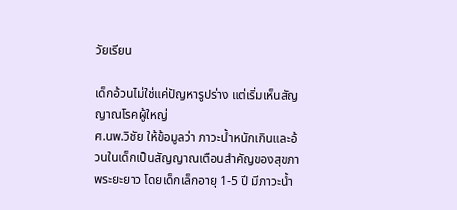วัยเรียน

เด็กอ้วนไม่ใช่แค่ปัญหารูปร่าง แต่เริ่มเห็นสัญญาณโรคผู้ใหญ่
ศ.นพ.วิชัย ให้ข้อมูลว่า ภาวะน้ำหนักเกินและอ้วนในเด็กเป็นสัญญาณเตือนสำคัญของสุขภาพระยะยาว โดยเด็กเล็กอายุ 1-5 ปี มีภาวะน้ำ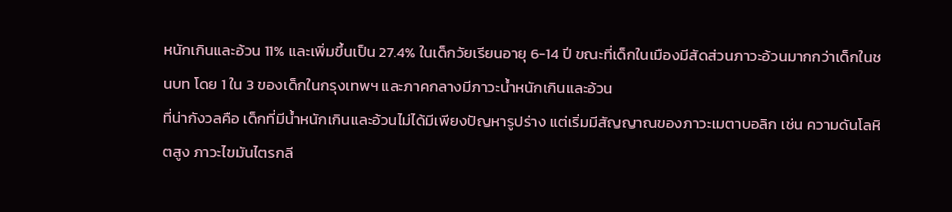หนักเกินและอ้วน 11% และเพิ่มขึ้นเป็น 27.4% ในเด็กวัยเรียนอายุ 6-14 ปี ขณะที่เด็กในเมืองมีสัดส่วนภาวะอ้วนมากกว่าเด็กในชนบท โดย 1 ใน 3 ของเด็กในกรุงเทพฯ และภาคกลางมีภาวะน้ำหนักเกินและอ้วน
ที่น่ากังวลคือ เด็กที่มีน้ำหนักเกินและอ้วนไม่ได้มีเพียงปัญหารูปร่าง แต่เริ่มมีสัญญาณของภาวะเมตาบอลิก เช่น ความดันโลหิตสูง ภาวะไขมันไตรกลี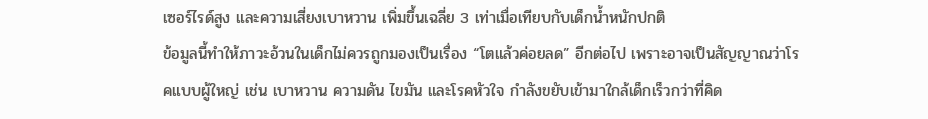เซอร์ไรด์สูง และความเสี่ยงเบาหวาน เพิ่มขึ้นเฉลี่ย 3 เท่าเมื่อเทียบกับเด็กน้ำหนักปกติ
ข้อมูลนี้ทำให้ภาวะอ้วนในเด็กไม่ควรถูกมองเป็นเรื่อง “โตแล้วค่อยลด” อีกต่อไป เพราะอาจเป็นสัญญาณว่าโรคแบบผู้ใหญ่ เช่น เบาหวาน ความดัน ไขมัน และโรคหัวใจ กำลังขยับเข้ามาใกล้เด็กเร็วกว่าที่คิด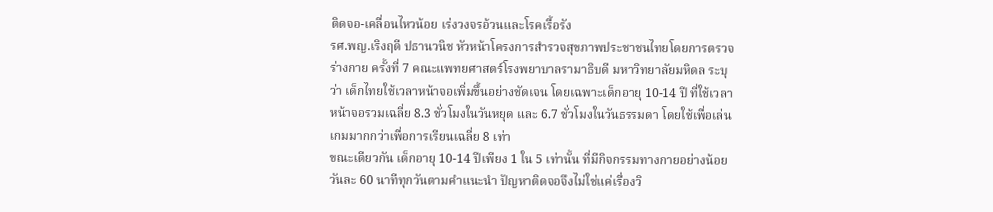ติดจอ-เคลื่อนไหวน้อย เร่งวงจรอ้วนและโรคเรื้อรัง
รศ.พญ.เริงฤดี ปธานวนิช หัวหน้าโครงการสำรวจสุขภาพประชาชนไทยโดยการตรวจร่างกาย ครั้งที่ 7 คณะแพทยศาสตร์โรงพยาบาลรามาธิบดี มหาวิทยาลัยมหิดล ระบุว่า เด็กไทยใช้เวลาหน้าจอเพิ่มขึ้นอย่างชัดเจน โดยเฉพาะเด็กอายุ 10-14 ปี ที่ใช้เวลาหน้าจอรวมเฉลี่ย 8.3 ชั่วโมงในวันหยุด และ 6.7 ชั่วโมงในวันธรรมดา โดยใช้เพื่อเล่นเกมมากกว่าเพื่อการเรียนเฉลี่ย 8 เท่า
ขณะเดียวกัน เด็กอายุ 10-14 ปีเพียง 1 ใน 5 เท่านั้น ที่มีกิจกรรมทางกายอย่างน้อยวันละ 60 นาทีทุกวันตามคำแนะนำ ปัญหาติดจอจึงไม่ใช่แค่เรื่องวิ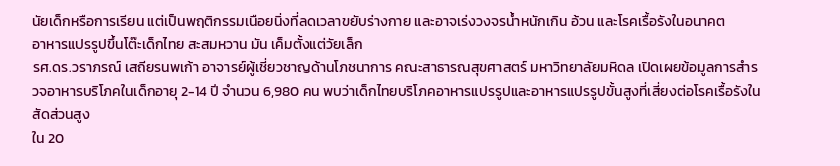นัยเด็กหรือการเรียน แต่เป็นพฤติกรรมเนือยนิ่งที่ลดเวลาขยับร่างกาย และอาจเร่งวงจรน้ำหนักเกิน อ้วน และโรคเรื้อรังในอนาคต
อาหารแปรรูปขึ้นโต๊ะเด็กไทย สะสมหวาน มัน เค็มตั้งแต่วัยเล็ก
รศ.ดร.วราภรณ์ เสถียรนพเก้า อาจารย์ผู้เชี่ยวชาญด้านโภชนาการ คณะสาธารณสุขศาสตร์ มหาวิทยาลัยมหิดล เปิดเผยข้อมูลการสำรวจอาหารบริโภคในเด็กอายุ 2-14 ปี จำนวน 6,980 คน พบว่าเด็กไทยบริโภคอาหารแปรรูปและอาหารแปรรูปขั้นสูงที่เสี่ยงต่อโรคเรื้อรังในสัดส่วนสูง
ใน 20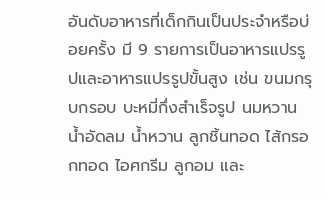อันดับอาหารที่เด็กกินเป็นประจำหรือบ่อยครั้ง มี 9 รายการเป็นอาหารแปรรูปและอาหารแปรรูปขั้นสูง เช่น ขนมกรุบกรอบ บะหมี่กึ่งสำเร็จรูป นมหวาน น้ำอัดลม น้ำหวาน ลูกชิ้นทอด ไส้กรอกทอด ไอศกรีม ลูกอม และ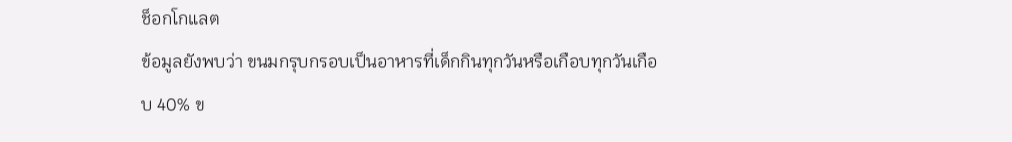ช็อกโกแลต
ข้อมูลยังพบว่า ขนมกรุบกรอบเป็นอาหารที่เด็กกินทุกวันหรือเกือบทุกวันเกือบ 40% ข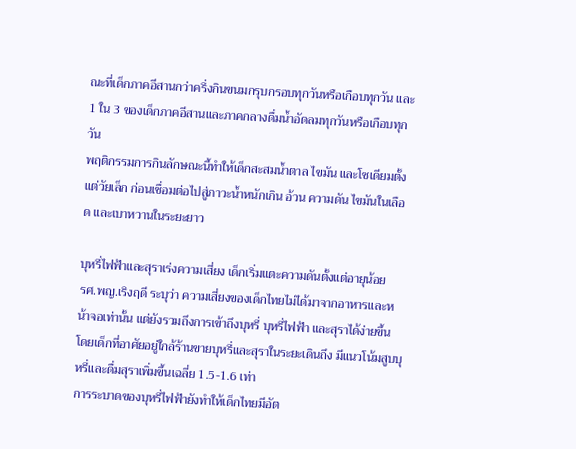ณะที่เด็กภาคอีสานกว่าครึ่งกินขนมกรุบกรอบทุกวันหรือเกือบทุกวัน และ 1 ใน 3 ของเด็กภาคอีสานและภาคกลางดื่มน้ำอัดลมทุกวันหรือเกือบทุกวัน
พฤติกรรมการกินลักษณะนี้ทำให้เด็กสะสมน้ำตาล ไขมัน และโซเดียมตั้งแต่วัยเล็ก ก่อนเชื่อมต่อไปสู่ภาวะน้ำหนักเกิน อ้วน ความดัน ไขมันในเลือด และเบาหวานในระยะยาว

บุหรี่ไฟฟ้าและสุราเร่งความเสี่ยง เด็กเริ่มแตะความดันตั้งแต่อายุน้อย
รศ.พญ.เริงฤดี ระบุว่า ความเสี่ยงของเด็กไทยไม่ได้มาจากอาหารและหน้าจอเท่านั้น แต่ยังรวมถึงการเข้าถึงบุหรี่ บุหรี่ไฟฟ้า และสุราได้ง่ายขึ้น โดยเด็กที่อาศัยอยู่ใกล้ร้านขายบุหรี่และสุราในระยะเดินถึง มีแนวโน้มสูบบุหรี่และดื่มสุราเพิ่มขึ้นเฉลี่ย 1.5-1.6 เท่า
การระบาดของบุหรี่ไฟฟ้ายังทำให้เด็กไทยมีอัต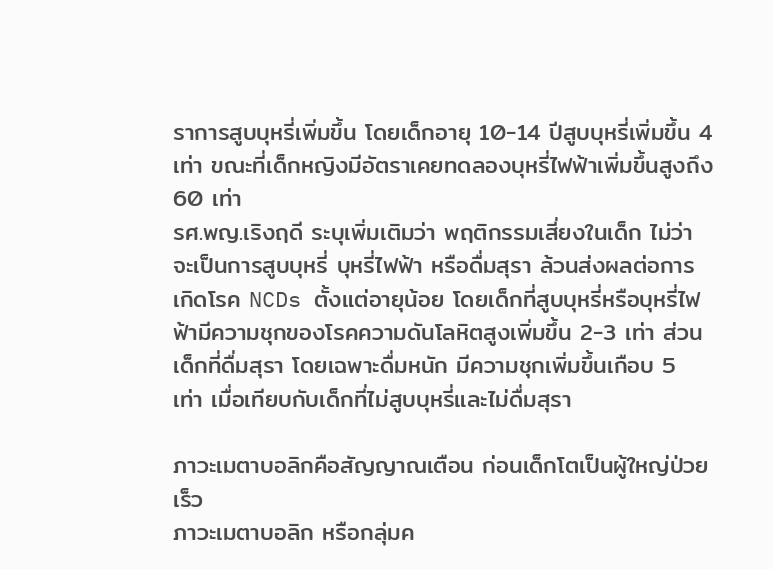ราการสูบบุหรี่เพิ่มขึ้น โดยเด็กอายุ 10-14 ปีสูบบุหรี่เพิ่มขึ้น 4 เท่า ขณะที่เด็กหญิงมีอัตราเคยทดลองบุหรี่ไฟฟ้าเพิ่มขึ้นสูงถึง 60 เท่า
รศ.พญ.เริงฤดี ระบุเพิ่มเติมว่า พฤติกรรมเสี่ยงในเด็ก ไม่ว่าจะเป็นการสูบบุหรี่ บุหรี่ไฟฟ้า หรือดื่มสุรา ล้วนส่งผลต่อการเกิดโรค NCDs ตั้งแต่อายุน้อย โดยเด็กที่สูบบุหรี่หรือบุหรี่ไฟฟ้ามีความชุกของโรคความดันโลหิตสูงเพิ่มขึ้น 2-3 เท่า ส่วนเด็กที่ดื่มสุรา โดยเฉพาะดื่มหนัก มีความชุกเพิ่มขึ้นเกือบ 5 เท่า เมื่อเทียบกับเด็กที่ไม่สูบบุหรี่และไม่ดื่มสุรา

ภาวะเมตาบอลิกคือสัญญาณเตือน ก่อนเด็กโตเป็นผู้ใหญ่ป่วยเร็ว
ภาวะเมตาบอลิก หรือกลุ่มค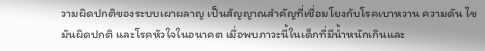วามผิดปกติของระบบเผาผลาญ เป็นสัญญาณสำคัญที่เชื่อมโยงกับโรคเบาหวาน ความดัน ไขมันผิดปกติ และโรคหัวใจในอนาคต เมื่อพบภาวะนี้ในเด็กที่มีน้ำหนักเกินและ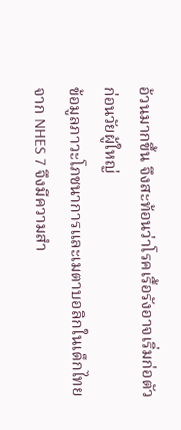อ้วนมากขึ้น จึงสะท้อนว่าโรคเรื้อรังอาจเริ่มก่อตัวก่อนวัยผู้ใหญ่
ข้อมูลภาวะโภชนาการและเมตาบอลิกในเด็กไทยจาก NHES 7 จึงมีความสำ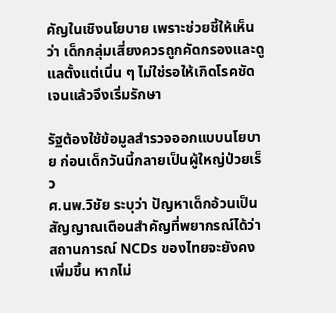คัญในเชิงนโยบาย เพราะช่วยชี้ให้เห็นว่า เด็กกลุ่มเสี่ยงควรถูกคัดกรองและดูแลตั้งแต่เนิ่น ๆ ไม่ใช่รอให้เกิดโรคชัดเจนแล้วจึงเริ่มรักษา

รัฐต้องใช้ข้อมูลสำรวจออกแบบนโยบาย ก่อนเด็กวันนี้กลายเป็นผู้ใหญ่ป่วยเร็ว
ศ.นพ.วิชัย ระบุว่า ปัญหาเด็กอ้วนเป็นสัญญาณเตือนสำคัญที่พยากรณ์ได้ว่าสถานการณ์ NCDs ของไทยจะยังคงเพิ่มขึ้น หากไม่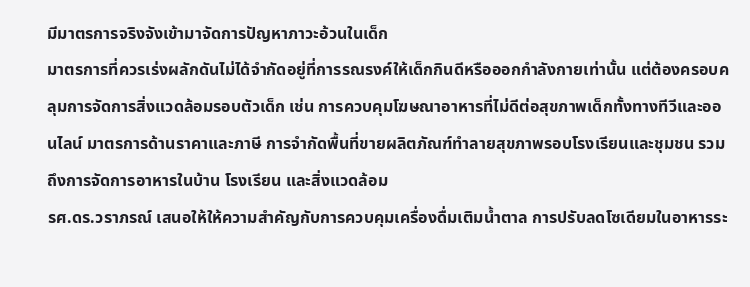มีมาตรการจริงจังเข้ามาจัดการปัญหาภาวะอ้วนในเด็ก
มาตรการที่ควรเร่งผลักดันไม่ได้จำกัดอยู่ที่การรณรงค์ให้เด็กกินดีหรือออกกำลังกายเท่านั้น แต่ต้องครอบคลุมการจัดการสิ่งแวดล้อมรอบตัวเด็ก เช่น การควบคุมโฆษณาอาหารที่ไม่ดีต่อสุขภาพเด็กทั้งทางทีวีและออนไลน์ มาตรการด้านราคาและภาษี การจำกัดพื้นที่ขายผลิตภัณฑ์ทำลายสุขภาพรอบโรงเรียนและชุมชน รวมถึงการจัดการอาหารในบ้าน โรงเรียน และสิ่งแวดล้อม
รศ.ดร.วราภรณ์ เสนอให้ให้ความสำคัญกับการควบคุมเครื่องดื่มเติมน้ำตาล การปรับลดโซเดียมในอาหารระ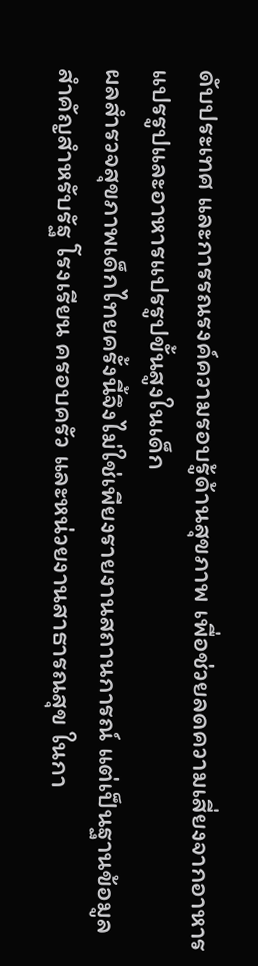ดับประเทศ และการรณรงค์ความรอบรู้ด้านสุขภาพ เพื่อช่วยลดความเสี่ยงจากอาหารแปรรูปและอาหารแปรรูปขั้นสูงในเด็ก
ผลสำรวจสุขภาพเด็กไทยครั้งนี้จึงไม่ใช่เพียงรายงานสถานการณ์ แต่เป็นฐานข้อมูลสำคัญสำหรับรัฐ โรงเรียน ครอบครัว และหน่วยงานสาธารณสุข ในกา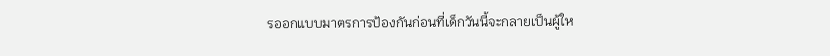รออกแบบมาตรการป้องกันก่อนที่เด็กวันนี้จะกลายเป็นผู้ให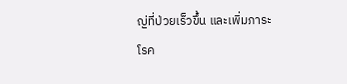ญ่ที่ป่วยเร็วขึ้น และเพิ่มภาระโรค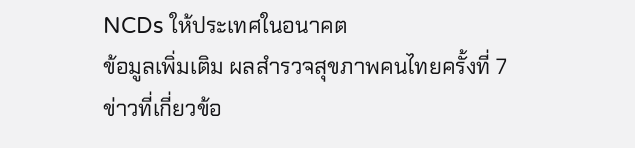NCDs ให้ประเทศในอนาคต
ข้อมูลเพิ่มเติม ผลสำรวจสุขภาพคนไทยครั้งที่ 7
ข่าวที่เกี่ยวข้อ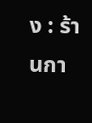ง : ร้านกา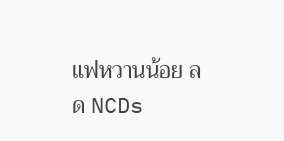แฟหวานน้อย ลด NCDs